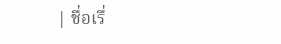| ชื่อเรื่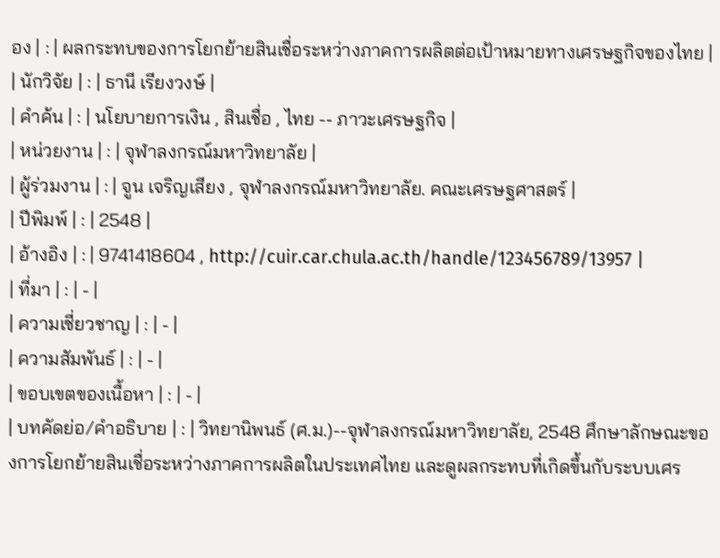อง | : | ผลกระทบของการโยกย้ายสินเชื่อระหว่างภาคการผลิตต่อเป้าหมายทางเศรษฐกิจของไทย |
| นักวิจัย | : | ธานี เรียงวงษ์ |
| คำค้น | : | นโยบายการเงิน , สินเชื่อ , ไทย -- ภาวะเศรษฐกิจ |
| หน่วยงาน | : | จุฬาลงกรณ์มหาวิทยาลัย |
| ผู้ร่วมงาน | : | จูน เจริญเสียง , จุฬาลงกรณ์มหาวิทยาลัย. คณะเศรษฐศาสตร์ |
| ปีพิมพ์ | : | 2548 |
| อ้างอิง | : | 9741418604 , http://cuir.car.chula.ac.th/handle/123456789/13957 |
| ที่มา | : | - |
| ความเชี่ยวชาญ | : | - |
| ความสัมพันธ์ | : | - |
| ขอบเขตของเนื้อหา | : | - |
| บทคัดย่อ/คำอธิบาย | : | วิทยานิพนธ์ (ศ.ม.)--จุฬาลงกรณ์มหาวิทยาลัย, 2548 ศึกษาลักษณะของการโยกย้ายสินเชื่อระหว่างภาคการผลิตในประเทศไทย และดูผลกระทบที่เกิดขึ้นกับระบบเศร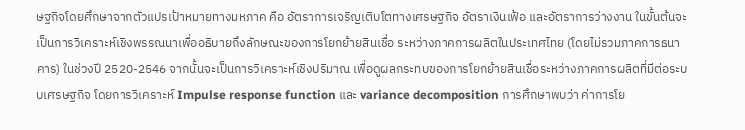ษฐกิจโดยศึกษาจากตัวแปรเป้าหมายทางมหภาค คือ อัตราการเจริญเติบโตทางเศรษฐกิจ อัตราเงินเฟ้อ และอัตราการว่างงาน ในขั้นต้นจะเป็นการวิเคราะห์เชิงพรรณนาเพื่ออธิบายถึงลักษณะของการโยกย้ายสินเชื่อ ระหว่างภาคการผลิตในประเทศไทย (โดยไม่รวมภาคการธนาคาร) ในช่วงปี 2520-2546 จากนั้นจะเป็นการวิเคราะห์เชิงปริมาณ เพื่อดูผลกระทบของการโยกย้ายสินเชื่อระหว่างภาคการผลิตที่มีต่อระบบเศรษฐกิจ โดยการวิเคราะห์ Impulse response function และ variance decomposition การศึกษาพบว่า ค่าการโย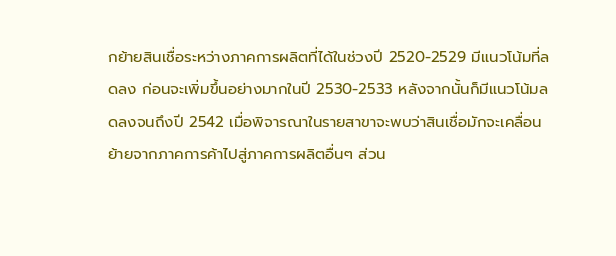กย้ายสินเชื่อระหว่างภาคการผลิตที่ได้ในช่วงปี 2520-2529 มีแนวโน้มที่ลดลง ก่อนจะเพิ่มขึ้นอย่างมากในปี 2530-2533 หลังจากนั้นก็มีแนวโน้มลดลงจนถึงปี 2542 เมื่อพิจารณาในรายสาขาจะพบว่าสินเชื่อมักจะเคลื่อนย้ายจากภาคการค้าไปสู่ภาคการผลิตอื่นๆ ส่วน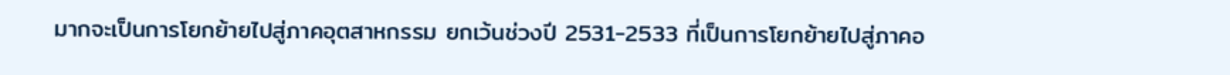มากจะเป็นการโยกย้ายไปสู่ภาคอุตสาหกรรม ยกเว้นช่วงปี 2531-2533 ที่เป็นการโยกย้ายไปสู่ภาคอ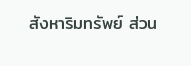สังหาริมทรัพย์ ส่วน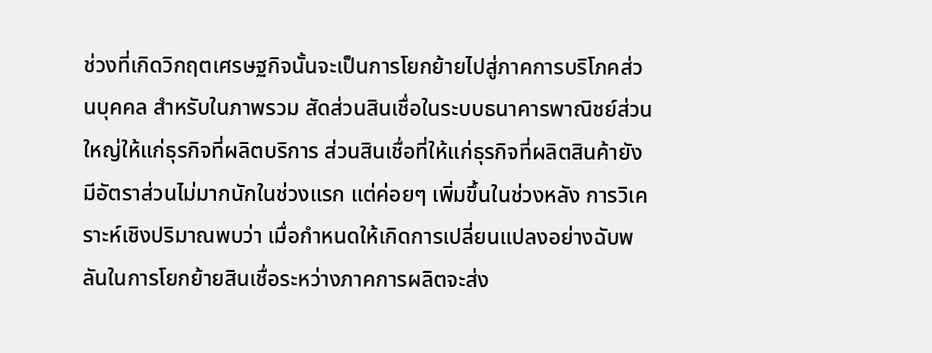ช่วงที่เกิดวิกฤตเศรษฐกิจนั้นจะเป็นการโยกย้ายไปสู่ภาคการบริโภคส่วนบุคคล สำหรับในภาพรวม สัดส่วนสินเชื่อในระบบธนาคารพาณิชย์ส่วนใหญ่ให้แก่ธุรกิจที่ผลิตบริการ ส่วนสินเชื่อที่ให้แก่ธุรกิจที่ผลิตสินค้ายังมีอัตราส่วนไม่มากนักในช่วงแรก แต่ค่อยๆ เพิ่มขึ้นในช่วงหลัง การวิเคราะห์เชิงปริมาณพบว่า เมื่อกำหนดให้เกิดการเปลี่ยนแปลงอย่างฉับพลันในการโยกย้ายสินเชื่อระหว่างภาคการผลิตจะส่ง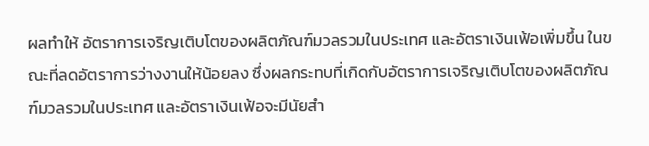ผลทำให้ อัตราการเจริญเติบโตของผลิตภัณฑ์มวลรวมในประเทศ และอัตราเงินเฟ้อเพิ่มขึ้น ในขณะที่ลดอัตราการว่างงานให้น้อยลง ซึ่งผลกระทบที่เกิดกับอัตราการเจริญเติบโตของผลิตภัณฑ์มวลรวมในประเทศ และอัตราเงินเฟ้อจะมีนัยสำ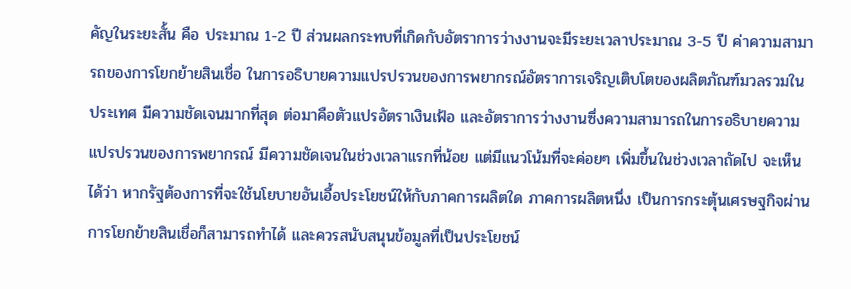คัญในระยะสั้น คือ ประมาณ 1-2 ปี ส่วนผลกระทบที่เกิดกับอัตราการว่างงานจะมีระยะเวลาประมาณ 3-5 ปี ค่าความสามารถของการโยกย้ายสินเชื่อ ในการอธิบายความแปรปรวนของการพยากรณ์อัตราการเจริญเติบโตของผลิตภัณฑ์มวลรวมในประเทศ มีความชัดเจนมากที่สุด ต่อมาคือตัวแปรอัตราเงินเฟ้อ และอัตราการว่างงานซึ่งความสามารถในการอธิบายความแปรปรวนของการพยากรณ์ มีความชัดเจนในช่วงเวลาแรกที่น้อย แต่มีแนวโน้มที่จะค่อยๆ เพิ่มขึ้นในช่วงเวลาถัดไป จะเห็นได้ว่า หากรัฐต้องการที่จะใช้นโยบายอันเอื้อประโยชน์ให้กับภาคการผลิตใด ภาคการผลิตหนึ่ง เป็นการกระตุ้นเศรษฐกิจผ่านการโยกย้ายสินเชื่อก็สามารถทำได้ และควรสนับสนุนข้อมูลที่เป็นประโยชน์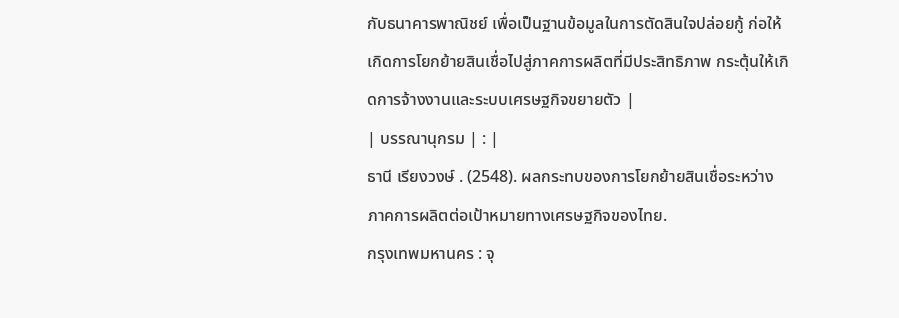กับธนาคารพาณิชย์ เพื่อเป็นฐานข้อมูลในการตัดสินใจปล่อยกู้ ก่อให้เกิดการโยกย้ายสินเชื่อไปสู่ภาคการผลิตที่มีประสิทธิภาพ กระตุ้นให้เกิดการจ้างงานและระบบเศรษฐกิจขยายตัว |
| บรรณานุกรม | : |
ธานี เรียงวงษ์ . (2548). ผลกระทบของการโยกย้ายสินเชื่อระหว่างภาคการผลิตต่อเป้าหมายทางเศรษฐกิจของไทย.
กรุงเทพมหานคร : จุ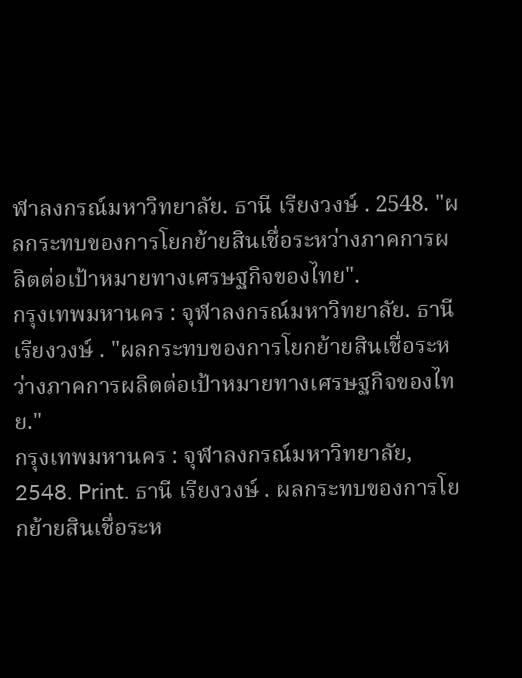ฬาลงกรณ์มหาวิทยาลัย. ธานี เรียงวงษ์ . 2548. "ผลกระทบของการโยกย้ายสินเชื่อระหว่างภาคการผลิตต่อเป้าหมายทางเศรษฐกิจของไทย".
กรุงเทพมหานคร : จุฬาลงกรณ์มหาวิทยาลัย. ธานี เรียงวงษ์ . "ผลกระทบของการโยกย้ายสินเชื่อระหว่างภาคการผลิตต่อเป้าหมายทางเศรษฐกิจของไทย."
กรุงเทพมหานคร : จุฬาลงกรณ์มหาวิทยาลัย, 2548. Print. ธานี เรียงวงษ์ . ผลกระทบของการโยกย้ายสินเชื่อระห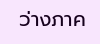ว่างภาค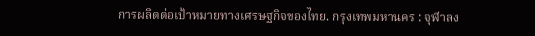การผลิตต่อเป้าหมายทางเศรษฐกิจของไทย. กรุงเทพมหานคร : จุฬาลง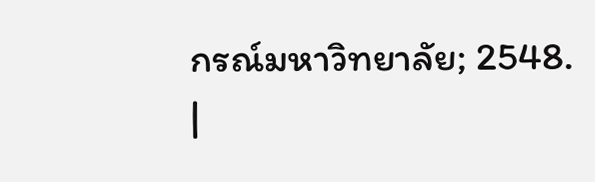กรณ์มหาวิทยาลัย; 2548.
|